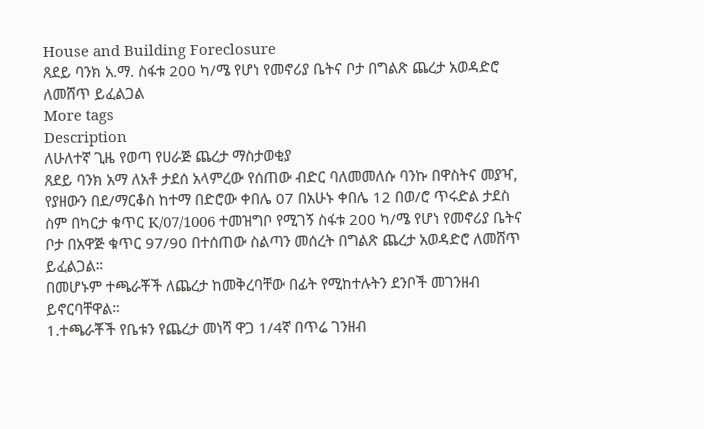House and Building Foreclosure
ጸደይ ባንክ አ.ማ. ስፋቱ 200 ካ/ሜ የሆነ የመኖሪያ ቤትና ቦታ በግልጽ ጨረታ አወዳድሮ ለመሸጥ ይፈልጋል
More tags
Description
ለሁለተኛ ጊዜ የወጣ የሀራጅ ጨረታ ማስታወቂያ
ጸደይ ባንክ አማ ለአቶ ታደሰ አላምረው የሰጠው ብድር ባለመመለሱ ባንኩ በዋስትና መያዣ, የያዘውን በደ/ማርቆስ ከተማ በድሮው ቀበሌ 07 በአሁኑ ቀበሌ 12 በወ/ሮ ጥሩድል ታደስ ስም በካርታ ቁጥር K/07/1006 ተመዝግቦ የሚገኝ ስፋቱ 200 ካ/ሜ የሆነ የመኖሪያ ቤትና ቦታ በአዋጅ ቁጥር 97/90 በተሰጠው ስልጣን መሰረት በግልጽ ጨረታ አወዳድሮ ለመሸጥ ይፈልጋል።
በመሆኑም ተጫራቾች ለጨረታ ከመቅረባቸው በፊት የሚከተሉትን ደንቦች መገንዘብ ይኖርባቸዋል።
1.ተጫራቾች የቤቱን የጨረታ መነሻ ዋጋ 1/4ኛ በጥሬ ገንዘብ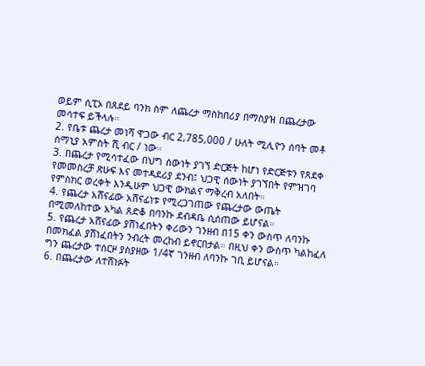ወይም ሲፒኦ በጸደይ ባንክ ስም ለጨረታ ማስከበሪያ በማስያዝ በጨረታው መሳተፍ ይችላሉ።
2. የቤቱ ጨረታ መነሻ ዋጋው ብር 2,785,000 / ሁለት ሚሊዮን ሰባት መቶ ሰማኒያ አምስት ሺ ብር / ነው።
3. በጨረታ የሚሳተፈው በህግ ሰውነት ያገኘ ድርጅት ከሆነ የድርጅቱን የጸደቀ የመመስረቻ ጽሁፍ እና መተዳደሪያ ደንብ፤ ህጋዊ ሰውነት ያገኘበት የምዝገባ የምስክር ወረቀት እንዲሁም ህጋዊ ውክልና ማቅረብ አለበት።
4. የጨረታ አሸናፊው አሸናፊነቱ የሚረጋገጠው የጨረታው ውጤት በሚመለከተው አካል ጸድቆ በባንኩ ደብዳቤ ሲሰጠው ይሆናል።
5. የጨረታ አሸናፊው ያሸነፈበትን ቀሪውን ገንዘብ በ15 ቀን ውስጥ ለባንኩ በመክፈል ያሸነፈበትን ንብረት መረከብ ይኖርበታል። በዚህ ቀን ውስጥ ካልከፈለ ግን ጨረታው ተሰርዞ ያስያዘው 1/4ኛ ገንዘብ ለባንኩ ገቢ ይሆናል።
6. በጨረታው ለተሸነፉት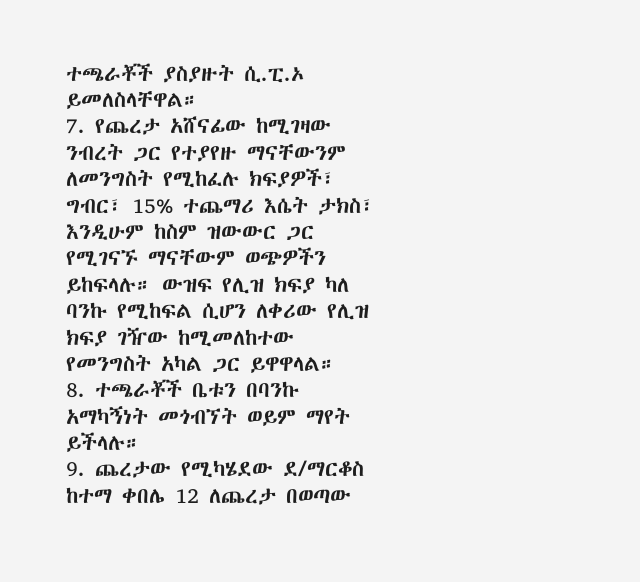ተጫራቾች ያስያዙት ሲ.ፒ.ኦ ይመለስላቸዋል።
7. የጨረታ አሸናፊው ከሚገዛው ንብረት ጋር የተያየዙ ማናቸውንም ለመንግስት የሚከፈሉ ክፍያዎች፣ ግብር፣ 15% ተጨማሪ እሴት ታክስ፣ እንዲሁም ከስም ዝውውር ጋር የሚገናኙ ማናቸውም ወጭዎችን ይከፍላሉ። ውዝፍ የሊዝ ክፍያ ካለ ባንኩ የሚከፍል ሲሆን ለቀሪው የሊዝ ክፍያ ገዥው ከሚመለከተው የመንግስት አካል ጋር ይዋዋላል።
8. ተጫራቾች ቤቱን በባንኩ አማካኝነት መጎብኘት ወይም ማየት ይችላሉ።
9. ጨረታው የሚካሄደው ደ/ማርቆስ ከተማ ቀበሌ 12 ለጨረታ በወጣው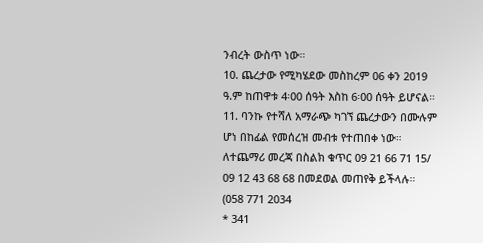ንብረት ውስጥ ነው።
10. ጨረታው የሚካሄደው መስከረም 06 ቀን 2019 ዓ.ም ከጠዋቱ 4፡00 ሰዓት እስከ 6፡00 ሰዓት ይሆናል።
11. ባንኩ የተሻለ አማራጭ ካገኘ ጨረታውን በሙሉም ሆነ በከፊል የመሰረዝ መብቱ የተጠበቀ ነው።
ለተጨማሪ መረጃ በስልክ ቁጥር 09 21 66 71 15/ 09 12 43 68 68 በመደወል መጠየቅ ይችላሉ።
(058 771 2034
* 341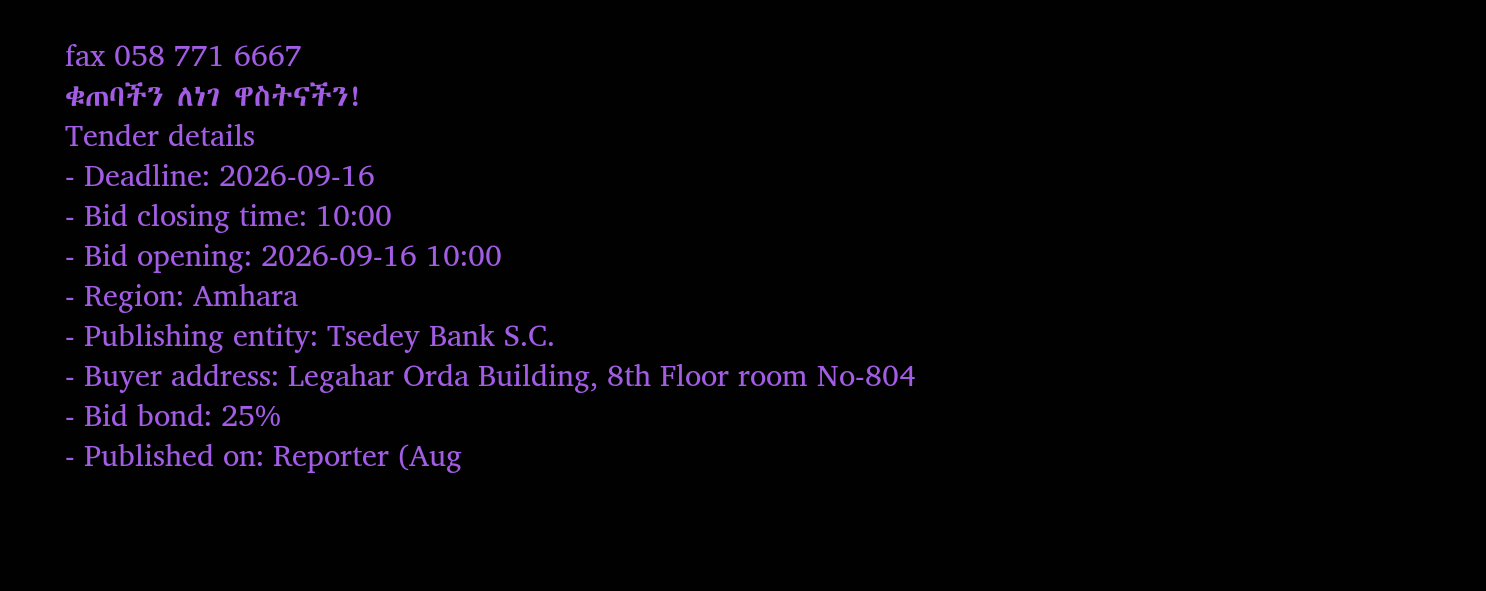fax 058 771 6667
ቁጠባችን ለነገ ዋስትናችን!
Tender details
- Deadline: 2026-09-16
- Bid closing time: 10:00
- Bid opening: 2026-09-16 10:00
- Region: Amhara
- Publishing entity: Tsedey Bank S.C.
- Buyer address: Legahar Orda Building, 8th Floor room No-804
- Bid bond: 25%
- Published on: Reporter (Aug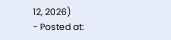12, 2026)
- Posted at: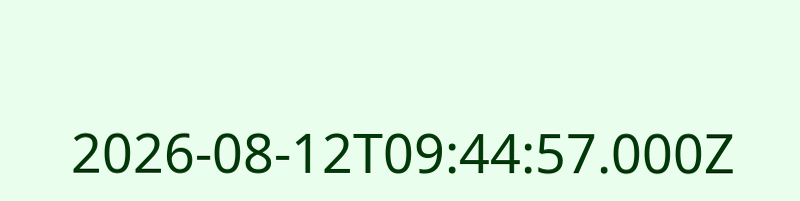2026-08-12T09:44:57.000Z